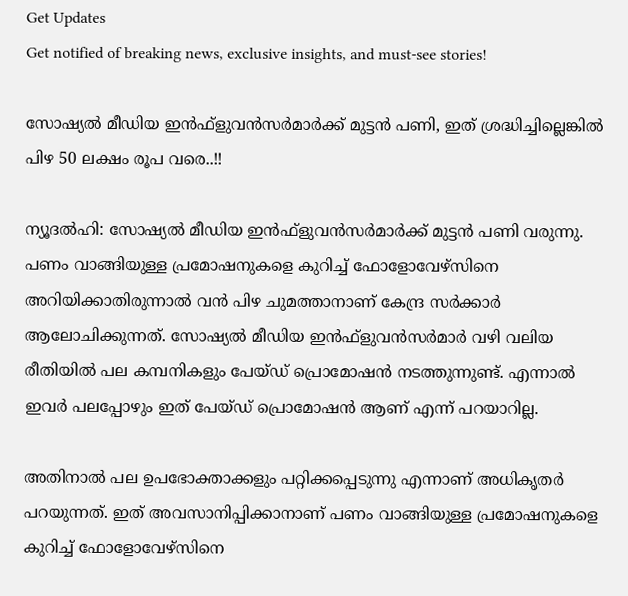Get Updates
Get notified of breaking news, exclusive insights, and must-see stories!

സോഷ്യല്‍ മീഡിയ ഇന്‍ഫ്‌ളുവന്‍സര്‍മാര്‍ക്ക് മുട്ടന്‍ പണി, ഇത് ശ്രദ്ധിച്ചില്ലെങ്കില്‍ പിഴ 50 ലക്ഷം രൂപ വരെ..!!

ന്യൂദല്‍ഹി: സോഷ്യല്‍ മീഡിയ ഇന്‍ഫ്‌ളുവന്‍സര്‍മാര്‍ക്ക് മുട്ടന്‍ പണി വരുന്നു. പണം വാങ്ങിയുള്ള പ്രമോഷനുകളെ കുറിച്ച് ഫോളോവേഴ്‌സിനെ അറിയിക്കാതിരുന്നാല്‍ വന്‍ പിഴ ചുമത്താനാണ് കേന്ദ്ര സര്‍ക്കാര്‍ ആലോചിക്കുന്നത്. സോഷ്യല്‍ മീഡിയ ഇന്‍ഫ്‌ളുവന്‍സര്‍മാര്‍ വഴി വലിയ രീതിയില്‍ പല കമ്പനികളും പേയ്ഡ് പ്രൊമോഷന്‍ നടത്തുന്നുണ്ട്. എന്നാല്‍ ഇവര്‍ പലപ്പോഴും ഇത് പേയ്ഡ് പ്രൊമോഷന്‍ ആണ് എന്ന് പറയാറില്ല.

അതിനാല്‍ പല ഉപഭോക്താക്കളും പറ്റിക്കപ്പെടുന്നു എന്നാണ് അധികൃതര്‍ പറയുന്നത്. ഇത് അവസാനിപ്പിക്കാനാണ് പണം വാങ്ങിയുള്ള പ്രമോഷനുകളെ കുറിച്ച് ഫോളോവേഴ്‌സിനെ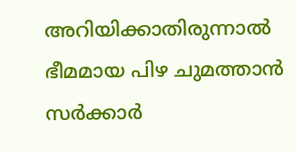അറിയിക്കാതിരുന്നാല്‍ ഭീമമായ പിഴ ചുമത്താന്‍ സര്‍ക്കാര്‍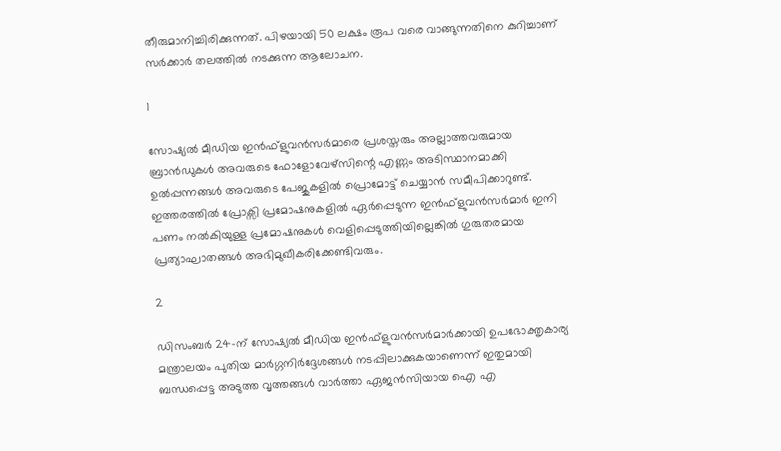തീരുമാനിച്ചിരിക്കുന്നത്. പിഴയായി 50 ലക്ഷം രൂപ വരെ വാങ്ങുന്നതിനെ കുറിച്ചാണ് സര്‍ക്കാര്‍ തലത്തില്‍ നടക്കുന്ന ആലോചന.

1

സോഷ്യല്‍ മീഡിയ ഇന്‍ഫ്‌ളുവന്‍സര്‍മാരെ പ്രശസ്തരും അല്ലാത്തവരുമായ ബ്രാന്‍ഡുകള്‍ അവരുടെ ഫോളോവേഴ്സിന്റെ എണ്ണം അടിസ്ഥാനമാക്കി ഉല്‍പ്പന്നങ്ങള്‍ അവരുടെ പേജുകളില്‍ പ്രൊമോട്ട് ചെയ്യാന്‍ സമീപിക്കാറുണ്ട്. ഇത്തരത്തില്‍ പ്രോക്സി പ്രമോഷനുകളില്‍ ഏര്‍പ്പെടുന്ന ഇന്‍ഫ്‌ളുവന്‍സര്‍മാര്‍ ഇനി പണം നല്‍കിയുള്ള പ്രമോഷനുകള്‍ വെളിപ്പെടുത്തിയില്ലെങ്കില്‍ ഗുരുതരമായ പ്രത്യാഘാതങ്ങള്‍ അഭിമുഖീകരിക്കേണ്ടിവരും.

2

ഡിസംബര്‍ 24-ന് സോഷ്യല്‍ മീഡിയ ഇന്‍ഫ്‌ളുവന്‍സര്‍മാര്‍ക്കായി ഉപഭോക്തൃകാര്യ മന്ത്രാലയം പുതിയ മാര്‍ഗ്ഗനിര്‍ദ്ദേശങ്ങള്‍ നടപ്പിലാക്കുകയാണെന്ന് ഇതുമായി ബന്ധപ്പെട്ട അടുത്ത വൃത്തങ്ങള്‍ വാര്‍ത്താ ഏജന്‍സിയായ ഐ എ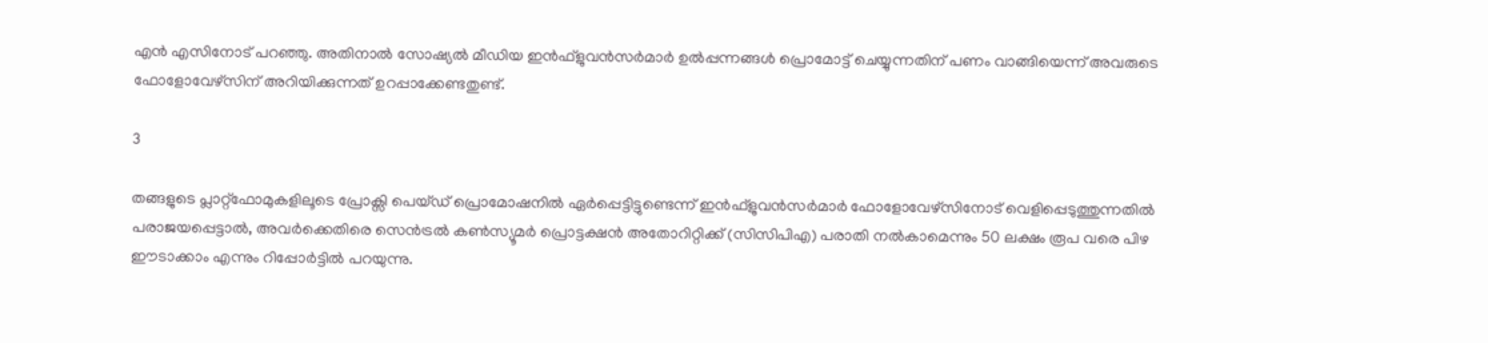എന്‍ എസിനോട് പറഞ്ഞു. അതിനാല്‍ സോഷ്യല്‍ മീഡിയ ഇന്‍ഫ്‌ളുവന്‍സര്‍മാര്‍ ഉല്‍പ്പന്നങ്ങള്‍ പ്രൊമോട്ട് ചെയ്യുന്നതിന് പണം വാങ്ങിയെന്ന് അവരുടെ ഫോളോവേഴ്‌സിന് അറിയിക്കുന്നത് ഉറപ്പാക്കേണ്ടതുണ്ട്.

3

തങ്ങളുടെ പ്ലാറ്റ്ഫോമുകളിലൂടെ പ്രോക്സി പെയ്ഡ് പ്രൊമോഷനില്‍ ഏര്‍പ്പെട്ടിട്ടുണ്ടെന്ന് ഇന്‍ഫ്‌ളുവന്‍സര്‍മാര്‍ ഫോളോവേഴ്‌സിനോട് വെളിപ്പെടുത്തുന്നതില്‍ പരാജയപ്പെട്ടാല്‍, അവര്‍ക്കെതിരെ സെന്‍ട്രല്‍ കണ്‍സ്യൂമര്‍ പ്രൊട്ടക്ഷന്‍ അതോറിറ്റിക്ക് (സിസിപിഎ) പരാതി നല്‍കാമെന്നും 50 ലക്ഷം രൂപ വരെ പിഴ ഈടാക്കാം എന്നും റിപ്പോര്‍ട്ടില്‍ പറയുന്നു.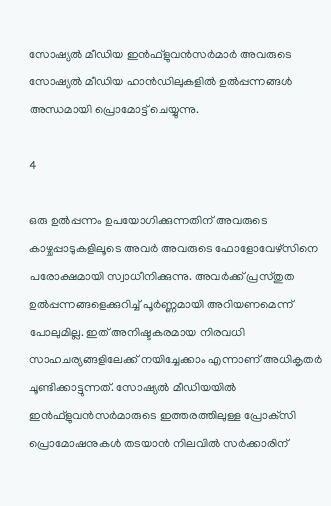സോഷ്യല്‍ മീഡിയ ഇന്‍ഫ്‌ളുവന്‍സര്‍മാര്‍ അവരുടെ സോഷ്യല്‍ മീഡിയ ഹാന്‍ഡിലുകളില്‍ ഉല്‍പ്പന്നങ്ങള്‍ അന്ധമായി പ്രൊമോട്ട് ചെയ്യുന്നു.

4

ഒരു ഉല്‍പ്പന്നം ഉപയോഗിക്കുന്നതിന് അവരുടെ കാഴ്ചപ്പാടുകളിലൂടെ അവര്‍ അവരുടെ ഫോളോവേഴ്‌സിനെ പരോക്ഷമായി സ്വാധീനിക്കുന്നു. അവര്‍ക്ക് പ്രസ്തുത ഉല്‍പ്പന്നങ്ങളെക്കുറിച്ച് പൂര്‍ണ്ണമായി അറിയണമെന്ന് പോലുമില്ല. ഇത് അനിഷ്ടകരമായ നിരവധി സാഹചര്യങ്ങളിലേക്ക് നയിച്ചേക്കാം എന്നാണ് അധികൃതര്‍ ചൂണ്ടിക്കാട്ടുന്നത്. സോഷ്യല്‍ മീഡിയയില്‍ ഇന്‍ഫ്‌ളുവന്‍സര്‍മാരുടെ ഇത്തരത്തിലുള്ള പ്രോക്‌സി പ്രൊമോഷനുകള്‍ തടയാന്‍ നിലവില്‍ സര്‍ക്കാരിന്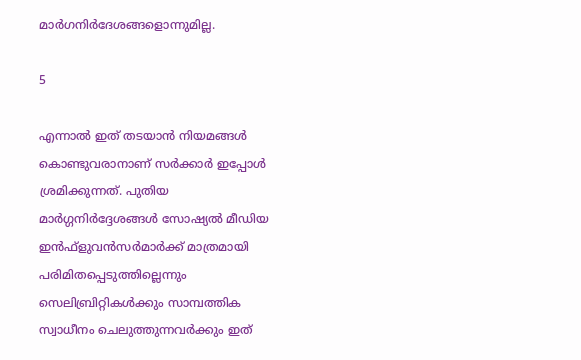മാര്‍ഗനിര്‍ദേശങ്ങളൊന്നുമില്ല.

5

എന്നാല്‍ ഇത് തടയാന്‍ നിയമങ്ങള്‍ കൊണ്ടുവരാനാണ് സര്‍ക്കാര്‍ ഇപ്പോള്‍ ശ്രമിക്കുന്നത്. പുതിയ മാര്‍ഗ്ഗനിര്‍ദ്ദേശങ്ങള്‍ സോഷ്യല്‍ മീഡിയ ഇന്‍ഫ്‌ളുവന്‍സര്‍മാര്‍ക്ക് മാത്രമായി പരിമിതപ്പെടുത്തില്ലെന്നും സെലിബ്രിറ്റികള്‍ക്കും സാമ്പത്തിക സ്വാധീനം ചെലുത്തുന്നവര്‍ക്കും ഇത്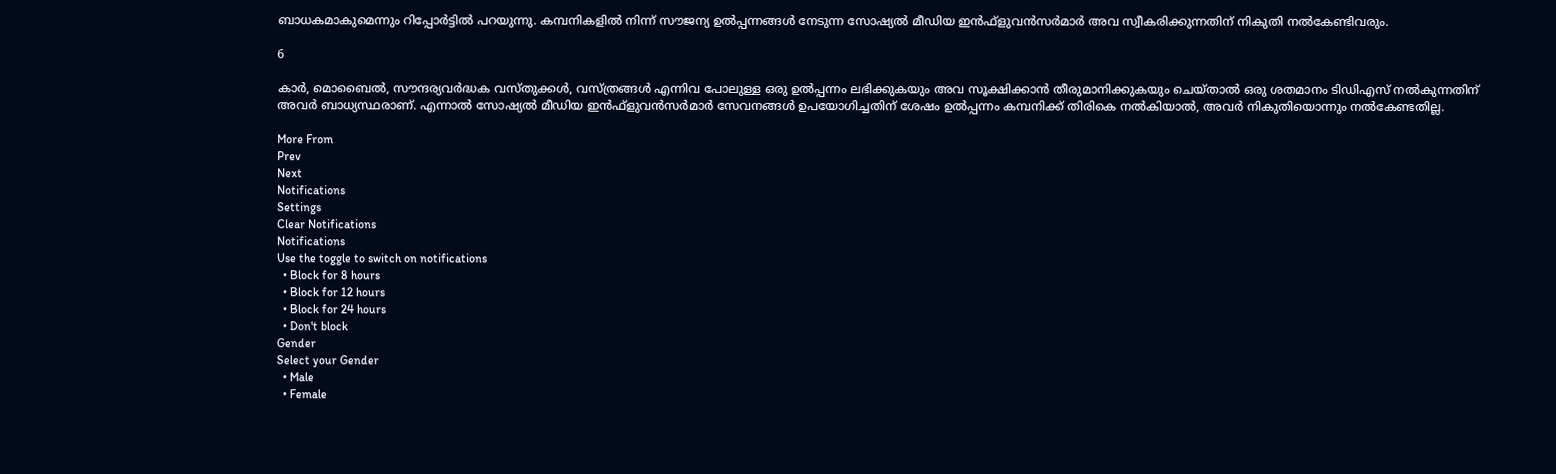ബാധകമാകുമെന്നും റിപ്പോര്‍ട്ടില്‍ പറയുന്നു. കമ്പനികളില്‍ നിന്ന് സൗജന്യ ഉല്‍പ്പന്നങ്ങള്‍ നേടുന്ന സോഷ്യല്‍ മീഡിയ ഇന്‍ഫ്‌ളുവന്‍സര്‍മാര്‍ അവ സ്വീകരിക്കുന്നതിന് നികുതി നല്‍കേണ്ടിവരും.

6

കാര്‍, മൊബൈല്‍, സൗന്ദര്യവര്‍ദ്ധക വസ്തുക്കള്‍, വസ്ത്രങ്ങള്‍ എന്നിവ പോലുള്ള ഒരു ഉല്‍പ്പന്നം ലഭിക്കുകയും അവ സൂക്ഷിക്കാന്‍ തീരുമാനിക്കുകയും ചെയ്താല്‍ ഒരു ശതമാനം ടിഡിഎസ് നല്‍കുന്നതിന് അവര്‍ ബാധ്യസ്ഥരാണ്. എന്നാല്‍ സോഷ്യല്‍ മീഡിയ ഇന്‍ഫ്‌ളുവന്‍സര്‍മാര്‍ സേവനങ്ങള്‍ ഉപയോഗിച്ചതിന് ശേഷം ഉല്‍പ്പന്നം കമ്പനിക്ക് തിരികെ നല്‍കിയാല്‍, അവര്‍ നികുതിയൊന്നും നല്‍കേണ്ടതില്ല.

More From
Prev
Next
Notifications
Settings
Clear Notifications
Notifications
Use the toggle to switch on notifications
  • Block for 8 hours
  • Block for 12 hours
  • Block for 24 hours
  • Don't block
Gender
Select your Gender
  • Male
  • Female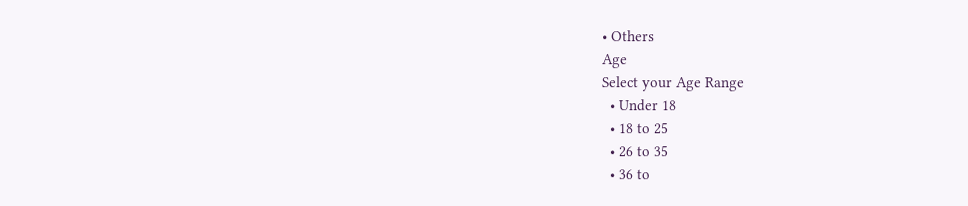• Others
Age
Select your Age Range
  • Under 18
  • 18 to 25
  • 26 to 35
  • 36 to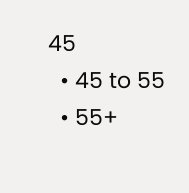45
  • 45 to 55
  • 55+